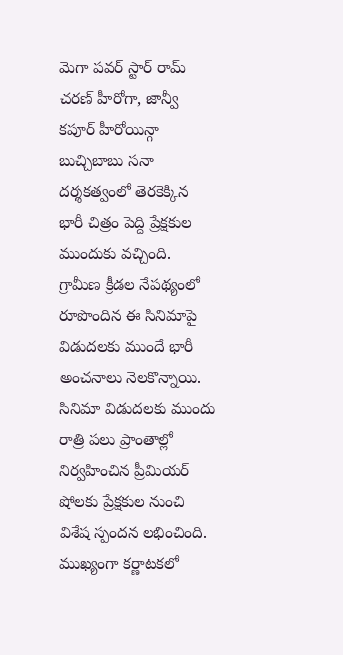మెగా పవర్ స్టార్ రామ్ చరణ్ హీరోగా, జాన్వీ కపూర్ హీరోయిన్గా బుచ్చిబాబు సనా దర్శకత్వంలో తెరకెక్కిన భారీ చిత్రం పెద్ది ప్రేక్షకుల ముందుకు వచ్చింది. గ్రామీణ క్రీడల నేపథ్యంలో రూపొందిన ఈ సినిమాపై విడుదలకు ముందే భారీ అంచనాలు నెలకొన్నాయి.
సినిమా విడుదలకు ముందు రాత్రి పలు ప్రాంతాల్లో నిర్వహించిన ప్రీమియర్ షోలకు ప్రేక్షకుల నుంచి విశేష స్పందన లభించింది. ముఖ్యంగా కర్ణాటకలో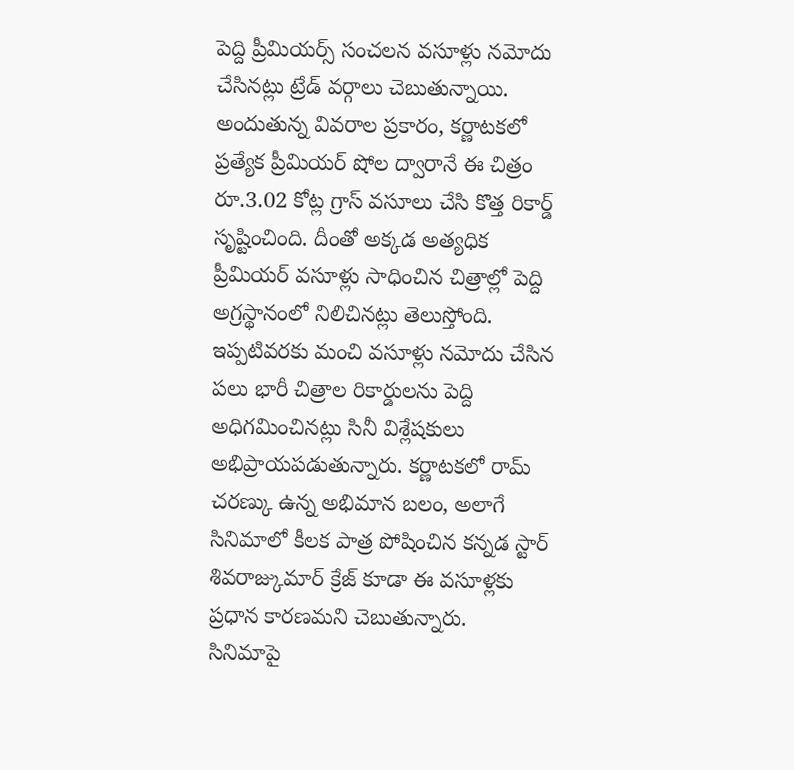పెద్ది ప్రీమియర్స్ సంచలన వసూళ్లు నమోదు చేసినట్లు ట్రేడ్ వర్గాలు చెబుతున్నాయి.
అందుతున్న వివరాల ప్రకారం, కర్ణాటకలో ప్రత్యేక ప్రీమియర్ షోల ద్వారానే ఈ చిత్రం రూ.3.02 కోట్ల గ్రాస్ వసూలు చేసి కొత్త రికార్డ్ సృష్టించింది. దీంతో అక్కడ అత్యధిక ప్రీమియర్ వసూళ్లు సాధించిన చిత్రాల్లో పెద్ది అగ్రస్థానంలో నిలిచినట్లు తెలుస్తోంది.
ఇప్పటివరకు మంచి వసూళ్లు నమోదు చేసిన పలు భారీ చిత్రాల రికార్డులను పెద్ది అధిగమించినట్లు సినీ విశ్లేషకులు అభిప్రాయపడుతున్నారు. కర్ణాటకలో రామ్ చరణ్కు ఉన్న అభిమాన బలం, అలాగే సినిమాలో కీలక పాత్ర పోషించిన కన్నడ స్టార్ శివరాజ్కుమార్ క్రేజ్ కూడా ఈ వసూళ్లకు ప్రధాన కారణమని చెబుతున్నారు.
సినిమాపై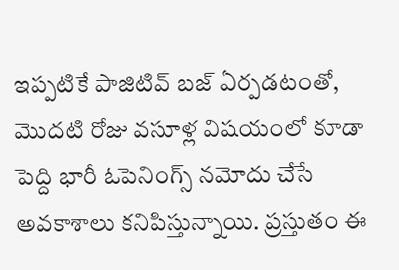ఇప్పటికే పాజిటివ్ బజ్ ఏర్పడటంతో, మొదటి రోజు వసూళ్ల విషయంలో కూడా పెద్ది భారీ ఓపెనింగ్స్ నమోదు చేసే అవకాశాలు కనిపిస్తున్నాయి. ప్రస్తుతం ఈ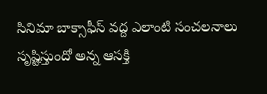సినిమా బాక్సాఫీస్ వద్ద ఎలాంటి సంచలనాలు సృష్టిస్తుందో అన్న ఆసక్తి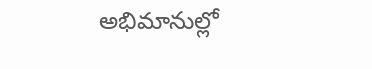అభిమానుల్లో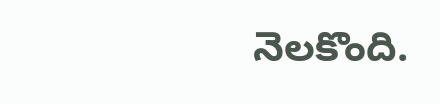నెలకొంది.